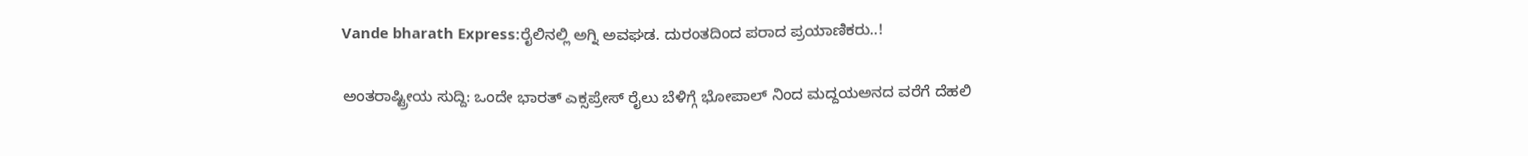Vande bharath Express:ರೈಲಿನಲ್ಲಿ ಅಗ್ನಿ ಅವಘಡ. ದುರಂತದಿಂದ ಪರಾದ ಪ್ರಯಾಣಿಕರು..!

ಅಂತರಾಷ್ಟ್ರೀಯ ಸುದ್ದಿ: ಒಂದೇ ಭಾರತ್ ಎಕ್ಸಪ್ರೇಸ್ ರೈಲು ಬೆಳಿಗ್ಗೆ ಭೋಪಾಲ್ ನಿಂದ ಮದ್ದಯಅನದ ವರೆಗೆ ದೆಹಲಿ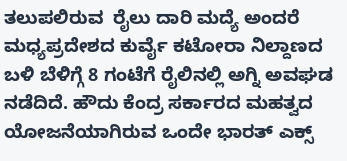ತಲುಪಲಿರುವ  ರೈಲು ದಾರಿ ಮದ್ಯೆ ಅಂದರೆ ಮಧ್ಯಪ್ರದೇಶದ ಕುರ್ವೈ ಕಟೋರಾ ನಿಲ್ದಾಣದ ಬಳಿ ಬೆಳಿಗ್ಗೆ 8 ಗಂಟೆಗೆ ರೈಲಿನಲ್ಲಿ ಅಗ್ನಿ ಅವಘಡ ನಡೆದಿದೆ. ಹೌದು ಕೆಂದ್ರ ಸರ್ಕಾರದ ಮಹತ್ವದ ಯೋಜನೆಯಾಗಿರುವ ಒಂದೇ ಭಾರತ್ ಎಕ್ಸ್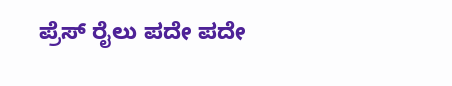ಪ್ರೆಸ್ ರೈಲು ಪದೇ ಪದೇ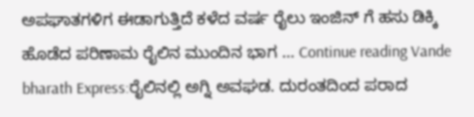ಅಪಘಾತಗಳಿಗ ಈಡಾಗುತ್ತಿದೆ ಕಳೆದ ವರ್ಷ ರೈಲು ಇಂಜಿನ್ ಗೆ ಹಸು ಡಿಕ್ಕಿ ಹೊಡೆದ ಪರಿಣಾಮ ರೈಲಿನ ಮುಂದಿನ ಭಾಗ … Continue reading Vande bharath Express:ರೈಲಿನಲ್ಲಿ ಅಗ್ನಿ ಅವಘಡ. ದುರಂತದಿಂದ ಪರಾದ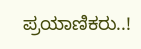ಪ್ರಯಾಣಿಕರು..!